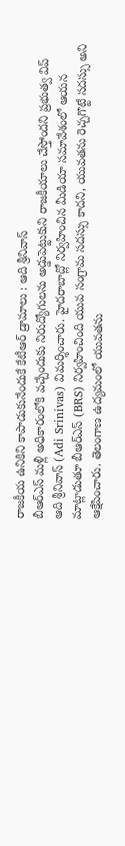రాజకీయ ఉనికిని కాపాడుకునేందుకే కేటీఆర్ డ్రామాలు : ఆది శ్రీనివాస్
బీఆర్ఎస్ మళ్లీ అధికారంలోకి వచ్చేందుకు నిరుద్యోగులను అడ్డుపెట్టుకుని రాజకీయాలు చేస్తోందని ప్రభుత్వ విప్ ఆది శ్రీనివాస్ (Adi Srinivas) విమర్శించారు. హైదరాబాద్లో నిర్వహించిన మీడియా సమావేశంలో ఆయన మాట్లాడుతూ బీఆర్ఎస్ (BRS) నిర్వహించింది యువ సంగ్రామ సదస్సు కాదని, యువతను రెచ్చగొట్టే సదస్సు అని ఆక్షేపించారు. తెలంగాణ ఉద్యమంలో యువతను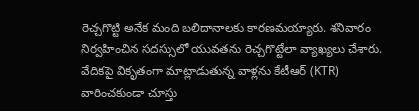రెచ్చగొట్టి అనేక మంది బలిదానాలకు కారణమయ్యారు. శనివారం నిర్వహించిన సదస్సులో యువతను రెచ్చగొట్టేలా వ్యాఖ్యలు చేశారు. వేదికపై వికృతంగా మాట్లాడుతున్న వాళ్లను కేటీఆర్ (KTR) వారించకుండా చూస్తు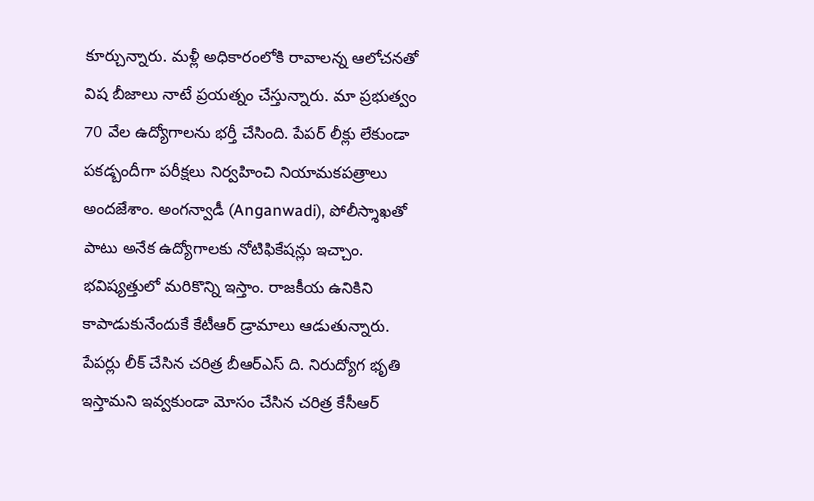కూర్చున్నారు. మళ్లీ అధికారంలోకి రావాలన్న ఆలోచనతో విష బీజాలు నాటే ప్రయత్నం చేస్తున్నారు. మా ప్రభుత్వం 70 వేల ఉద్యోగాలను భర్తీ చేసింది. పేపర్ లీక్లు లేకుండా పకడ్బందీగా పరీక్షలు నిర్వహించి నియామకపత్రాలు అందజేశాం. అంగన్వాడీ (Anganwadi), పోలీస్శాఖతో పాటు అనేక ఉద్యోగాలకు నోటిఫికేషన్లు ఇచ్చాం. భవిష్యత్తులో మరికొన్ని ఇస్తాం. రాజకీయ ఉనికిని కాపాడుకునేందుకే కేటీఆర్ డ్రామాలు ఆడుతున్నారు. పేపర్లు లీక్ చేసిన చరిత్ర బీఆర్ఎస్ ది. నిరుద్యోగ భృతి ఇస్తామని ఇవ్వకుండా మోసం చేసిన చరిత్ర కేసీఆర్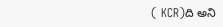( KCR)ది అని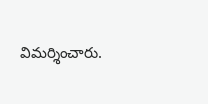విమర్శించారు.